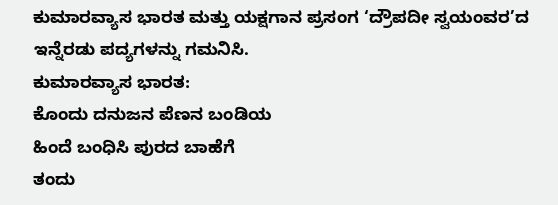ಕುಮಾರವ್ಯಾಸ ಭಾರತ ಮತ್ತು ಯಕ್ಷಗಾನ ಪ್ರಸಂಗ ‘ದ್ರೌಪದೀ ಸ್ವಯಂವರ’ದ ಇನ್ನೆರಡು ಪದ್ಯಗಳನ್ನು ಗಮನಿಸಿ.
ಕುಮಾರವ್ಯಾಸ ಭಾರತ:
ಕೊಂದು ದನುಜನ ಪೆಣನ ಬಂಡಿಯ
ಹಿಂದೆ ಬಂಧಿಸಿ ಪುರದ ಬಾಹೆಗೆ
ತಂದು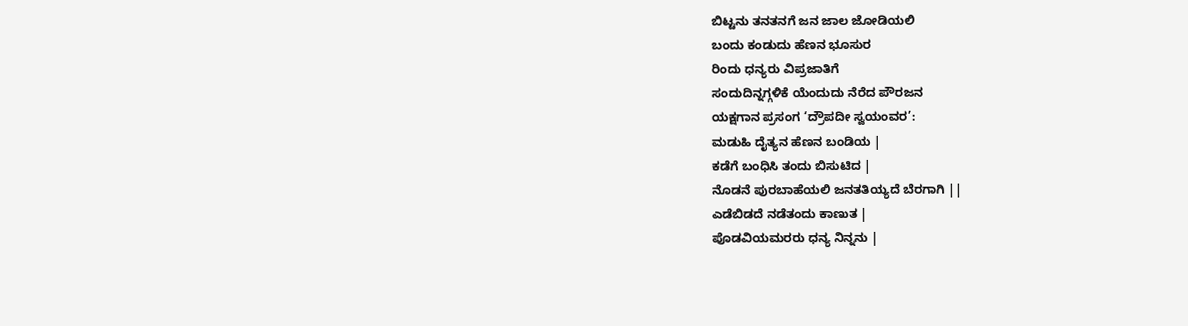ಬಿಟ್ಟನು ತನತನಗೆ ಜನ ಜಾಲ ಜೋಡಿಯಲಿ
ಬಂದು ಕಂಡುದು ಹೆಣನ ಭೂಸುರ
ರಿಂದು ಧನ್ಯರು ವಿಪ್ರಜಾತಿಗೆ
ಸಂದುದಿನ್ನಗ್ಗಳಿಕೆ ಯೆಂದುದು ನೆರೆದ ಪೌರಜನ
ಯಕ್ಷಗಾನ ಪ್ರಸಂಗ ‘ದ್ರೌಪದೀ ಸ್ವಯಂವರ’:
ಮಡುಹಿ ದೈತ್ಯನ ಹೆಣನ ಬಂಡಿಯ |
ಕಡೆಗೆ ಬಂಧಿಸಿ ತಂದು ಬಿಸುಟಿದ |
ನೊಡನೆ ಪುರಬಾಹೆಯಲಿ ಜನತತಿಯ್ಯದೆ ಬೆರಗಾಗಿ ||
ಎಡೆಬಿಡದೆ ನಡೆತಂದು ಕಾಣುತ |
ಪೊಡವಿಯಮರರು ಧನ್ಯ ನಿನ್ನನು |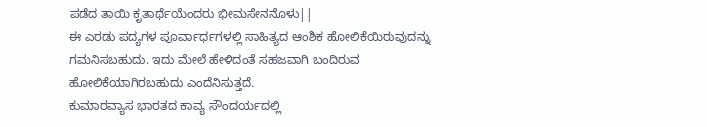ಪಡೆದ ತಾಯಿ ಕೃತಾರ್ಥೆಯೆಂದರು ಭೀಮಸೇನನೊಳು||
ಈ ಎರಡು ಪದ್ಯಗಳ ಪೂರ್ವಾರ್ಧಗಳಲ್ಲಿ ಸಾಹಿತ್ಯದ ಆಂಶಿಕ ಹೋಲಿಕೆಯಿರುವುದನ್ನು ಗಮನಿಸಬಹುದು. ಇದು ಮೇಲೆ ಹೇಳಿದಂತೆ ಸಹಜವಾಗಿ ಬಂದಿರುವ ಹೋಲಿಕೆಯಾಗಿರಬಹುದು ಎಂದೆನಿಸುತ್ತದೆ.
ಕುಮಾರವ್ಯಾಸ ಭಾರತದ ಕಾವ್ಯ ಸೌಂದರ್ಯದಲ್ಲಿ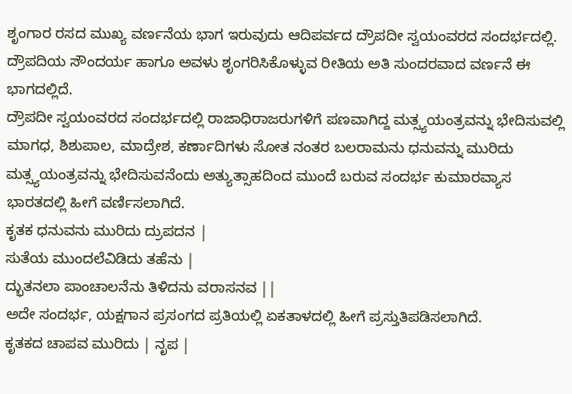ಶೃಂಗಾರ ರಸದ ಮುಖ್ಯ ವರ್ಣನೆಯ ಭಾಗ ಇರುವುದು ಆದಿಪರ್ವದ ದ್ರೌಪದೀ ಸ್ವಯಂವರದ ಸಂದರ್ಭದಲ್ಲಿ. ದ್ರೌಪದಿಯ ಸೌಂದರ್ಯ ಹಾಗೂ ಅವಳು ಶೃಂಗರಿಸಿಕೊಳ್ಳುವ ರೀತಿಯ ಅತಿ ಸುಂದರವಾದ ವರ್ಣನೆ ಈ ಭಾಗದಲ್ಲಿದೆ.
ದ್ರೌಪದೀ ಸ್ವಯಂವರದ ಸಂದರ್ಭದಲ್ಲಿ ರಾಜಾಧಿರಾಜರುಗಳಿಗೆ ಪಣವಾಗಿದ್ದ ಮತ್ಸ್ಯಯಂತ್ರವನ್ನು ಭೇದಿಸುವಲ್ಲಿ ಮಾಗಧ, ಶಿಶುಪಾಲ, ಮಾದ್ರೇಶ, ಕರ್ಣಾದಿಗಳು ಸೋತ ನಂತರ ಬಲರಾಮನು ಧನುವನ್ನು ಮುರಿದು ಮತ್ಸ್ಯಯಂತ್ರವನ್ನು ಭೇದಿಸುವನೆಂದು ಅತ್ಯುತ್ಸಾಹದಿಂದ ಮುಂದೆ ಬರುವ ಸಂದರ್ಭ ಕುಮಾರವ್ಯಾಸ ಭಾರತದಲ್ಲಿ ಹೀಗೆ ವರ್ಣಿಸಲಾಗಿದೆ.
ಕೃತಕ ಧನುವನು ಮುರಿದು ದ್ರುಪದನ |
ಸುತೆಯ ಮುಂದಲೆವಿಡಿದು ತಹೆನು |
ದ್ಭುತನಲಾ ಪಾಂಚಾಲನೆನು ತಿಳಿದನು ವರಾಸನವ ||
ಅದೇ ಸಂದರ್ಭ, ಯಕ್ಷಗಾನ ಪ್ರಸಂಗದ ಪ್ರತಿಯಲ್ಲಿ ಏಕತಾಳದಲ್ಲಿ ಹೀಗೆ ಪ್ರಸ್ತುತಿಪಡಿಸಲಾಗಿದೆ.
ಕೃತಕದ ಚಾಪವ ಮುರಿದು | ನೃಪ |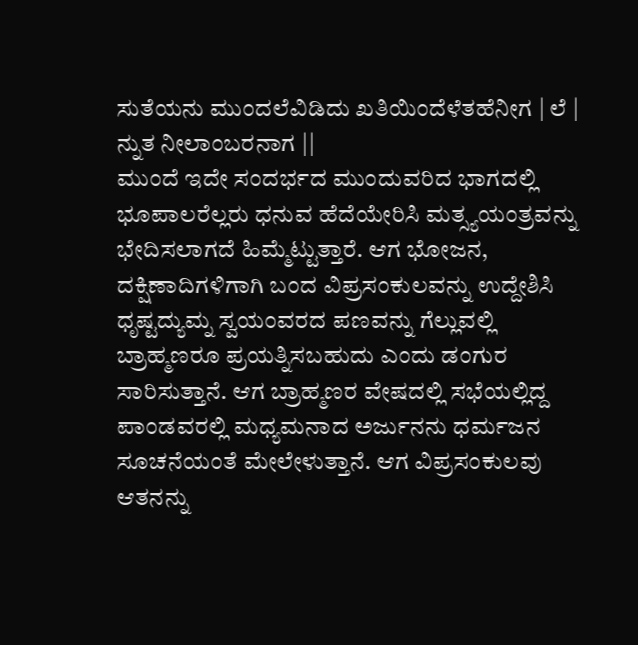ಸುತೆಯನು ಮುಂದಲೆವಿಡಿದು ಖತಿಯಿಂದೆಳೆತಹೆನೀಗ | ಲೆ | ನ್ನುತ ನೀಲಾಂಬರನಾಗ ||
ಮುಂದೆ ಇದೇ ಸಂದರ್ಭದ ಮುಂದುವರಿದ ಭಾಗದಲ್ಲಿ ಭೂಪಾಲರೆಲ್ಲರು ಧನುವ ಹೆದೆಯೇರಿಸಿ ಮತ್ಸ್ಯಯಂತ್ರವನ್ನು ಭೇದಿಸಲಾಗದೆ ಹಿಮ್ಮೆಟ್ಟುತ್ತಾರೆ. ಆಗ ಭೋಜನ, ದಕ್ಷಿಣಾದಿಗಳಿಗಾಗಿ ಬಂದ ವಿಪ್ರಸಂಕುಲವನ್ನು ಉದ್ದೇಶಿಸಿ ಧೃಷ್ಟದ್ಯುಮ್ನ ಸ್ವಯಂವರದ ಪಣವನ್ನು ಗೆಲ್ಲುವಲ್ಲಿ ಬ್ರಾಹ್ಮಣರೂ ಪ್ರಯತ್ನಿಸಬಹುದು ಎಂದು ಡಂಗುರ ಸಾರಿಸುತ್ತಾನೆ. ಆಗ ಬ್ರಾಹ್ಮಣರ ವೇಷದಲ್ಲಿ ಸಭೆಯಲ್ಲಿದ್ದ ಪಾಂಡವರಲ್ಲಿ ಮಧ್ಯಮನಾದ ಅರ್ಜುನನು ಧರ್ಮಜನ ಸೂಚನೆಯಂತೆ ಮೇಲೇಳುತ್ತಾನೆ. ಆಗ ವಿಪ್ರಸಂಕುಲವು ಆತನನ್ನು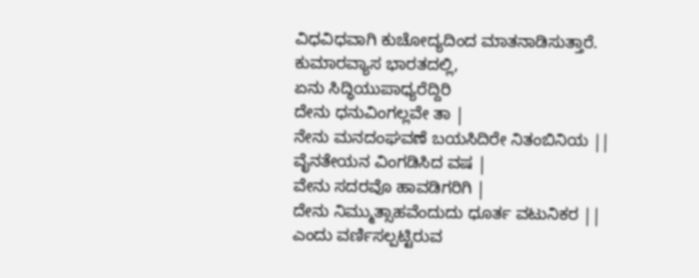ವಿಧವಿಧವಾಗಿ ಕುಚೋದ್ಯದಿಂದ ಮಾತನಾಡಿಸುತ್ತಾರೆ.
ಕುಮಾರವ್ಯಾಸ ಭಾರತದಲ್ಲಿ,
ಏನು ಸಿದ್ಧಿಯುಪಾಧ್ಯರೆದ್ದಿರಿ
ದೇನು ಧನುವಿಂಗಲ್ಲವೇ ತಾ |
ನೇನು ಮನದಂಘವಣೆ ಬಯಸಿದಿರೇ ನಿತಂಬಿನಿಯ ||
ವೈನತೇಯನ ವಿಂಗಡಿಸಿದ ವಷ |
ವೇನು ಸದರವೊ ಹಾವಡಿಗರಿಗಿ |
ದೇನು ನಿಮ್ಮುತ್ಸಾಹವೆಂದುದು ಧೂರ್ತ ವಟುನಿಕರ ||
ಎಂದು ವರ್ಣಿಸಲ್ಪಟ್ಟಿರುವ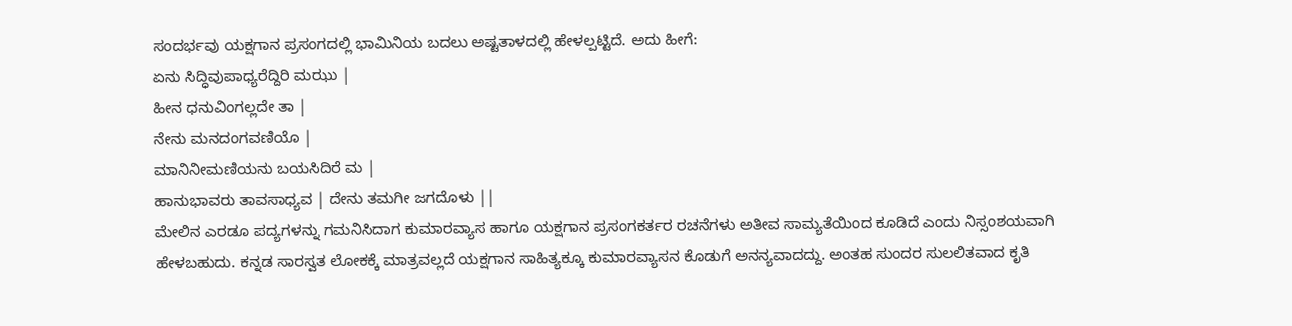ಸಂದರ್ಭವು ಯಕ್ಷಗಾನ ಪ್ರಸಂಗದಲ್ಲಿ ಭಾಮಿನಿಯ ಬದಲು ಅಷ್ಟತಾಳದಲ್ಲಿ ಹೇಳಲ್ಪಟ್ಟಿದೆ. ಅದು ಹೀಗೆ:
ಏನು ಸಿದ್ಧಿವುಪಾಧ್ಯರೆದ್ದಿರಿ ಮಝು |
ಹೀನ ಧನುವಿಂಗಲ್ಲದೇ ತಾ |
ನೇನು ಮನದಂಗವಣಿಯೊ |
ಮಾನಿನೀಮಣಿಯನು ಬಯಸಿದಿರೆ ಮ |
ಹಾನುಭಾವರು ತಾವಸಾಧ್ಯವ | ದೇನು ತಮಗೀ ಜಗದೊಳು ||
ಮೇಲಿನ ಎರಡೂ ಪದ್ಯಗಳನ್ನು ಗಮನಿಸಿದಾಗ ಕುಮಾರವ್ಯಾಸ ಹಾಗೂ ಯಕ್ಷಗಾನ ಪ್ರಸಂಗಕರ್ತರ ರಚನೆಗಳು ಅತೀವ ಸಾಮ್ಯತೆಯಿಂದ ಕೂಡಿದೆ ಎಂದು ನಿಸ್ಸಂಶಯವಾಗಿ ಹೇಳಬಹುದು. ಕನ್ನಡ ಸಾರಸ್ವತ ಲೋಕಕ್ಕೆ ಮಾತ್ರವಲ್ಲದೆ ಯಕ್ಷಗಾನ ಸಾಹಿತ್ಯಕ್ಕೂ ಕುಮಾರವ್ಯಾಸನ ಕೊಡುಗೆ ಅನನ್ಯವಾದದ್ದು. ಅಂತಹ ಸುಂದರ ಸುಲಲಿತವಾದ ಕೃತಿ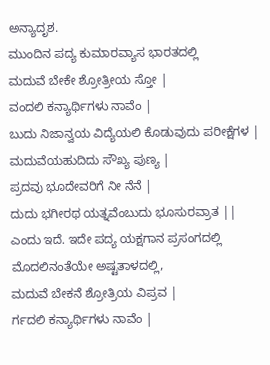ಅನ್ಯಾದೃಶ.
ಮುಂದಿನ ಪದ್ಯ ಕುಮಾರವ್ಯಾಸ ಭಾರತದಲ್ಲಿ
ಮದುವೆ ಬೇಕೇ ಶ್ರೋತ್ರೀಯ ಸ್ತೋ |
ವಂದಲಿ ಕನ್ಯಾರ್ಥಿಗಳು ನಾವೆಂ |
ಬುದು ನಿಜಾನ್ವಯ ವಿದ್ಯೆಯಲಿ ಕೊಡುವುದು ಪರೀಕ್ಷೆಗಳ |
ಮದುವೆಯಹುದಿದು ಸೌಖ್ಯ ಪುಣ್ಯ |
ಪ್ರದವು ಭೂದೇವರಿಗೆ ನೀ ನೆನೆ |
ದುದು ಭಗೀರಥ ಯತ್ನವೆಂಬುದು ಭೂಸುರವ್ರಾತ ||
ಎಂದು ಇದೆ. ಇದೇ ಪದ್ಯ ಯಕ್ಷಗಾನ ಪ್ರಸಂಗದಲ್ಲಿ ಮೊದಲಿನಂತೆಯೇ ಅಷ್ಟತಾಳದಲ್ಲಿ,
ಮದುವೆ ಬೇಕನೆ ಶ್ರೋತ್ರಿಯ ವಿಪ್ರವ |
ರ್ಗದಲಿ ಕನ್ಯಾರ್ಥಿಗಳು ನಾವೆಂ |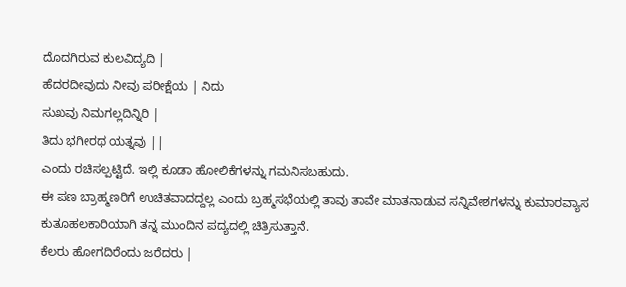ದೊದಗಿರುವ ಕುಲವಿದ್ಯದಿ |
ಹೆದರದೀವುದು ನೀವು ಪರೀಕ್ಷೆಯ | ನಿದು
ಸುಖವು ನಿಮಗಲ್ಲದಿನ್ನಿರಿ |
ತಿದು ಭಗೀರಥ ಯತ್ನವು ||
ಎಂದು ರಚಿಸಲ್ಪಟ್ಟಿದೆ. ಇಲ್ಲಿ ಕೂಡಾ ಹೋಲಿಕೆಗಳನ್ನು ಗಮನಿಸಬಹುದು.
ಈ ಪಣ ಬ್ರಾಹ್ಮಣರಿಗೆ ಉಚಿತವಾದದ್ದಲ್ಲ ಎಂದು ಬ್ರಹ್ಮಸಭೆಯಲ್ಲಿ ತಾವು ತಾವೇ ಮಾತನಾಡುವ ಸನ್ನಿವೇಶಗಳನ್ನು ಕುಮಾರವ್ಯಾಸ ಕುತೂಹಲಕಾರಿಯಾಗಿ ತನ್ನ ಮುಂದಿನ ಪದ್ಯದಲ್ಲಿ ಚಿತ್ರಿಸುತ್ತಾನೆ.
ಕೆಲರು ಹೋಗದಿರೆಂದು ಜರೆದರು |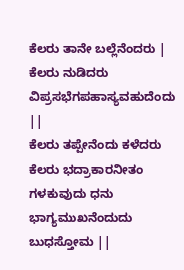ಕೆಲರು ತಾನೇ ಬಲ್ಲೆನೆಂದರು |
ಕೆಲರು ನುಡಿದರು ವಿಪ್ರಸಭೆಗಪಹಾಸ್ಯವಹುದೆಂದು ||
ಕೆಲರು ತಪ್ಪೇನೆಂದು ಕಳೆದರು
ಕೆಲರು ಭದ್ರಾಕಾರನೀತಂ
ಗಳಕುವುದು ಧನು ಭಾಗ್ಯಮುಖನೆಂದುದು ಬುಧಸ್ತೋಮ ||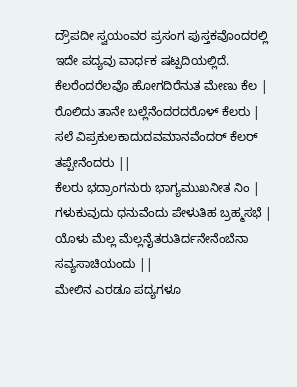ದ್ರೌಪದೀ ಸ್ವಯಂವರ ಪ್ರಸಂಗ ಪುಸ್ತಕವೊಂದರಲ್ಲಿ ಇದೇ ಪದ್ಯವು ವಾರ್ಧಕ ಷಟ್ಪದಿಯಲ್ಲಿದೆ.
ಕೆಲರೆಂದರೆಲವೊ ಹೋಗದಿರೆನುತ ಮೇಣು ಕೆಲ |
ರೊಲಿದು ತಾನೇ ಬಲ್ಲೆನೆಂದರದರೊಳ್ ಕೆಲರು |
ಸಲೆ ವಿಪ್ರಕುಲಕಾದುದವಮಾನವೆಂದರ್ ಕೆಲರ್ ತಪ್ಪೇನೆಂದರು ||
ಕೆಲರು ಭದ್ರಾಂಗನುರು ಭಾಗ್ಯಮುಖನೀತ ನಿಂ |
ಗಳುಕುವುದು ಧನುವೆಂದು ಪೇಳುತಿಹ ಬ್ರಹ್ಮಸಭೆ |
ಯೊಳು ಮೆಲ್ಲ ಮೆಲ್ಲನೈತರುತಿರ್ದನೇನೆಂಬೆನಾ ಸವ್ಯಸಾಚಿಯಂದು ||
ಮೇಲಿನ ಎರಡೂ ಪದ್ಯಗಳೂ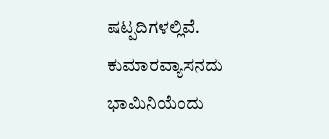ಷಟ್ಪದಿಗಳಲ್ಲಿವೆ. ಕುಮಾರವ್ಯಾಸನದು ಭಾಮಿನಿಯೆಂದು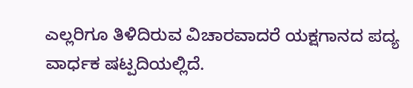ಎಲ್ಲರಿಗೂ ತಿಳಿದಿರುವ ವಿಚಾರವಾದರೆ ಯಕ್ಷಗಾನದ ಪದ್ಯ ವಾರ್ಧಕ ಷಟ್ಪದಿಯಲ್ಲಿದೆ.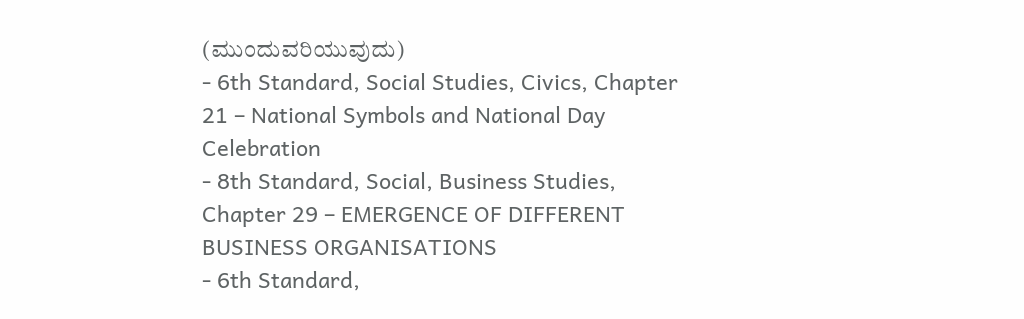(ಮುಂದುವರಿಯುವುದು)
- 6th Standard, Social Studies, Civics, Chapter 21 – National Symbols and National Day Celebration
- 8th Standard, Social, Business Studies, Chapter 29 – EMERGENCE OF DIFFERENT BUSINESS ORGANISATIONS
- 6th Standard,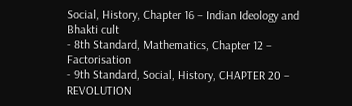Social, History, Chapter 16 – Indian Ideology and Bhakti cult
- 8th Standard, Mathematics, Chapter 12 – Factorisation
- 9th Standard, Social, History, CHAPTER 20 – REVOLUTION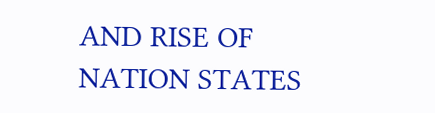AND RISE OF NATION STATES